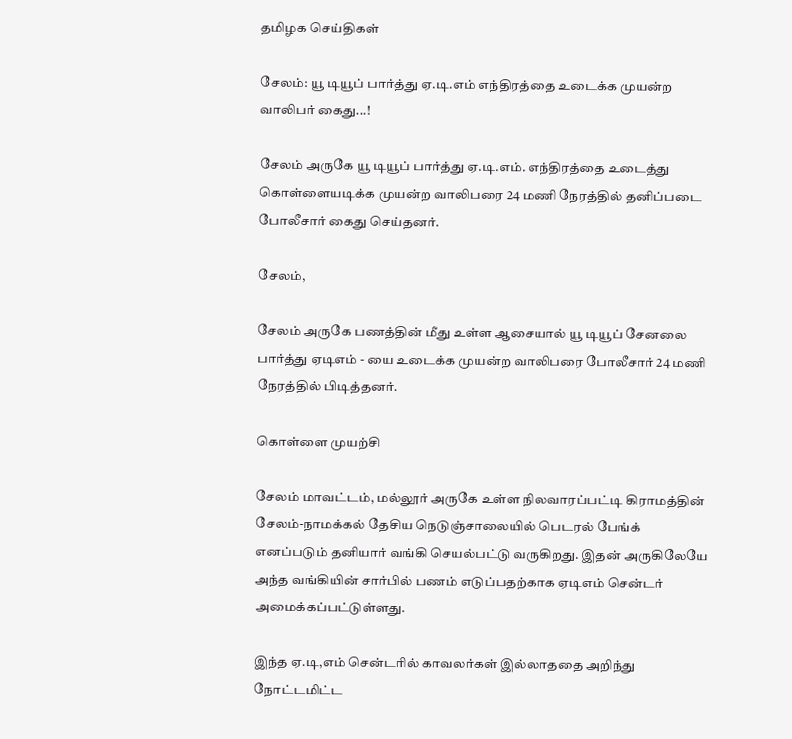தமிழக செய்திகள்

சேலம்: யூ டியூப் பார்த்து ஏ.டி.எம் எந்திரத்தை உடைக்க முயன்ற வாலிபர் கைது...!

சேலம் அருகே யூ டியூப் பார்த்து ஏ.டி.எம். எந்திரத்தை உடைத்து கொள்ளையடிக்க முயன்ற வாலிபரை 24 மணி நேரத்தில் தனிப்படை போலீசார் கைது செய்தனர்.

சேலம்,

சேலம் அருகே பணத்தின் மீது உள்ள ஆசையால் யூ டியூப் சேனலை பார்த்து ஏடிஎம் - யை உடைக்க முயன்ற வாலிபரை போலீசார் 24 மணி நேரத்தில் பிடித்தனர்.

கொள்ளை முயற்சி

சேலம் மாவட்டம், மல்லூர் அருகே உள்ள நிலவாரப்பட்டி கிராமத்தின் சேலம்-நாமக்கல் தேசிய நெடுஞ்சாலையில் பெடரல் பேங்க் எனப்படும் தனியார் வங்கி செயல்பட்டு வருகிறது. இதன் அருகிலேயே அந்த வங்கியின் சார்பில் பணம் எடுப்பதற்காக ஏடிஎம் சென்டர் அமைக்கப்பட்டுள்ளது.

இந்த ஏ.டி,எம் சென்டரில் காவலர்கள் இல்லாததை அறிந்து நோட்டமிட்ட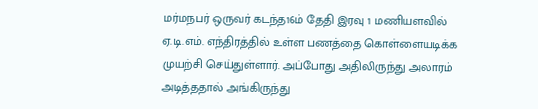மர்மநபர் ஒருவர் கடந்த16ம் தேதி இரவு 1 மணியளவில் ஏ.டி.எம். எந்திரத்தில் உள்ள பணத்தை கொள்ளையடிக்க முயற்சி செய்துள்ளார். அப்போது அதிலிருந்து அலாரம் அடித்ததால் அங்கிருந்து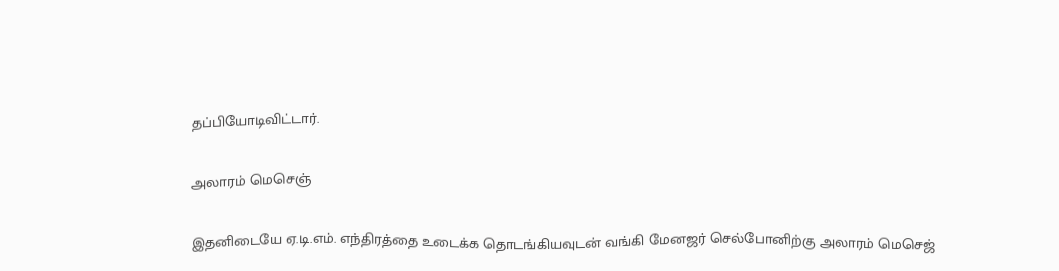தப்பியோடிவிட்டார்.

அலாரம் மெசெஞ்

இதனிடையே ஏ.டி.எம். எந்திரத்தை உடைக்க தொடங்கியவுடன் வங்கி மேனஜர் செல்போனிற்கு அலாரம் மெசெஜ்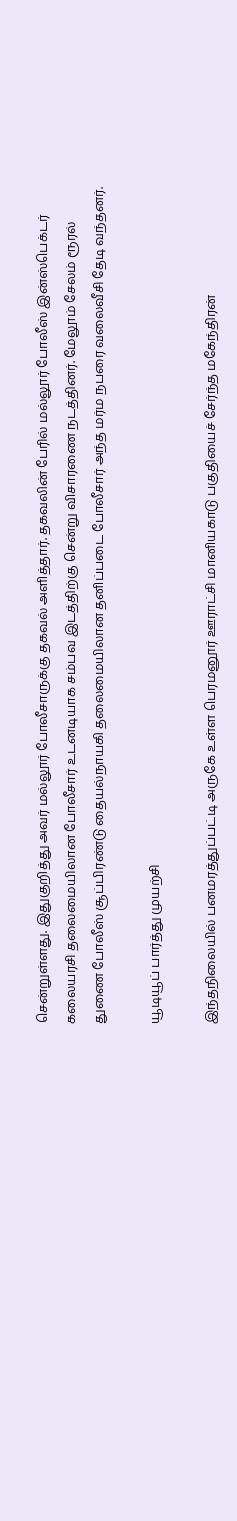சென்றுள்ளது. இதுகுறித்து அவர் மல்லூர் போலீசாருக்கு தகவல் அளித்தார். தகவலின் பேரில் மல்லூர் போலீஸ் இன்ஸ்பெக்டர் கலையரசி தலைமையிலான போலீசார் உடனடியாக சம்பவ இடத்திற்கு சென்று விசாரணை நடத்தினர். மேலூம் சேலம் ரூரல் துணை போலீஸ் சூப்பிரண்டு தையல்நாயகி தலைமையிலான தனிப்படை போலீசார் அந்த மர்ம நபரை வலைவீசி தேடி வந்தனர்.

யூடியூப் பார்த்து முயற்சி

இந்தநிலையில் பனமரத்துப்பட்டி அருகே உள்ள பெரமனூர் ஊராட்சி மானியகாடு பகுதியைச் சேர்ந்த மகேந்திரன்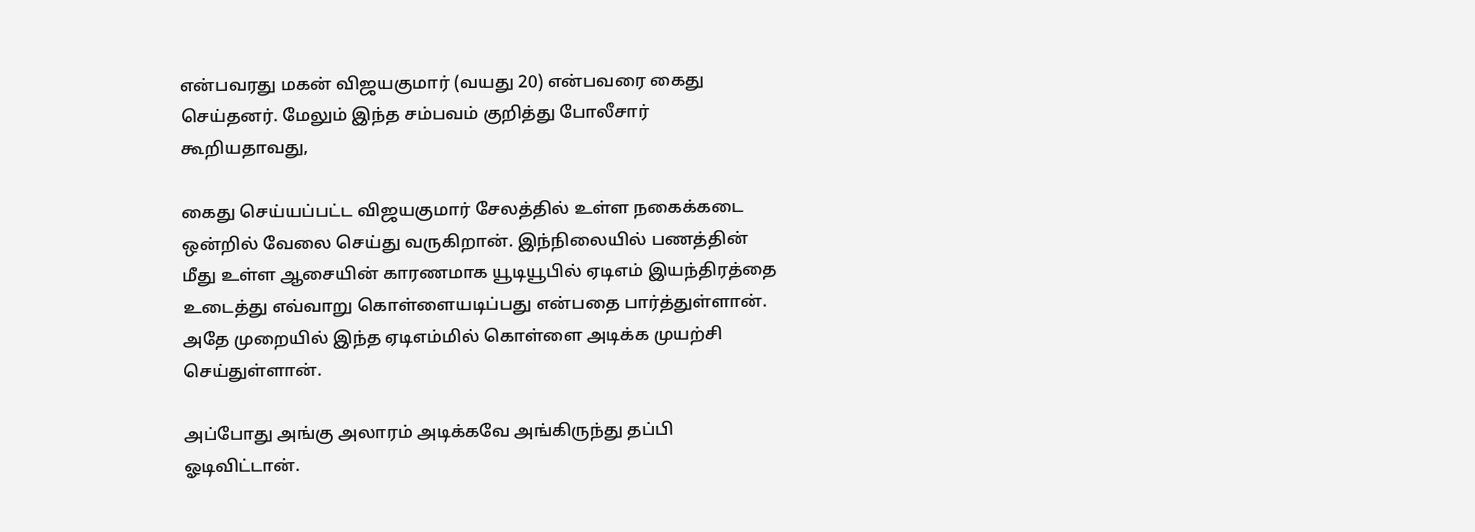என்பவரது மகன் விஜயகுமார் (வயது 20) என்பவரை கைது செய்தனர். மேலும் இந்த சம்பவம் குறித்து போலீசார் கூறியதாவது,

கைது செய்யப்பட்ட விஜயகுமார் சேலத்தில் உள்ள நகைக்கடை ஒன்றில் வேலை செய்து வருகிறான். இந்நிலையில் பணத்தின் மீது உள்ள ஆசையின் காரணமாக யூடியூபில் ஏடிஎம் இயந்திரத்தை உடைத்து எவ்வாறு கொள்ளையடிப்பது என்பதை பார்த்துள்ளான். அதே முறையில் இந்த ஏடிஎம்மில் கொள்ளை அடிக்க முயற்சி செய்துள்ளான்.

அப்போது அங்கு அலாரம் அடிக்கவே அங்கிருந்து தப்பி ஓடிவிட்டான்.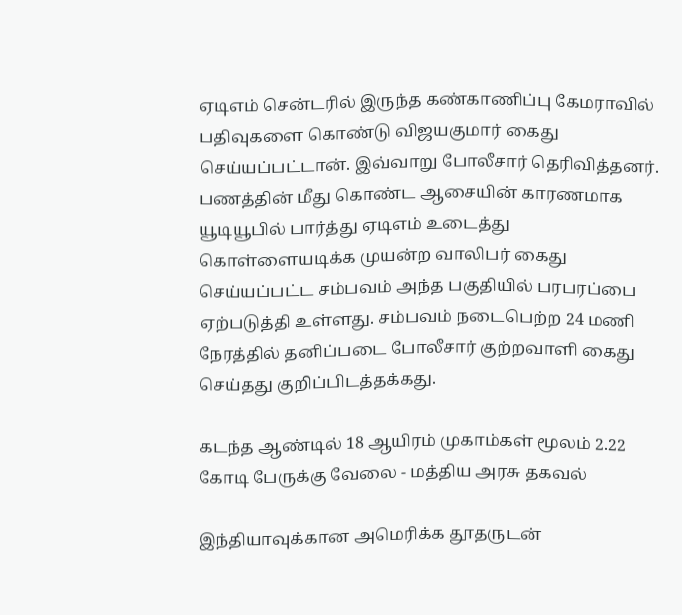ஏடிஎம் சென்டரில் இருந்த கண்காணிப்பு கேமராவில் பதிவுகளை கொண்டு விஜயகுமார் கைது செய்யப்பட்டான். இவ்வாறு போலீசார் தெரிவித்தனர். பணத்தின் மீது கொண்ட ஆசையின் காரணமாக யூடியூபில் பார்த்து ஏடிஎம் உடைத்து கொள்ளையடிக்க முயன்ற வாலிபர் கைது செய்யப்பட்ட சம்பவம் அந்த பகுதியில் பரபரப்பை ஏற்படுத்தி உள்ளது. சம்பவம் நடைபெற்ற 24 மணி நேரத்தில் தனிப்படை போலீசார் குற்றவாளி கைது செய்தது குறிப்பிடத்தக்கது.

கடந்த ஆண்டில் 18 ஆயிரம் முகாம்கள் மூலம் 2.22 கோடி பேருக்கு வேலை - மத்திய அரசு தகவல்

இந்தியாவுக்கான அமெரிக்க தூதருடன்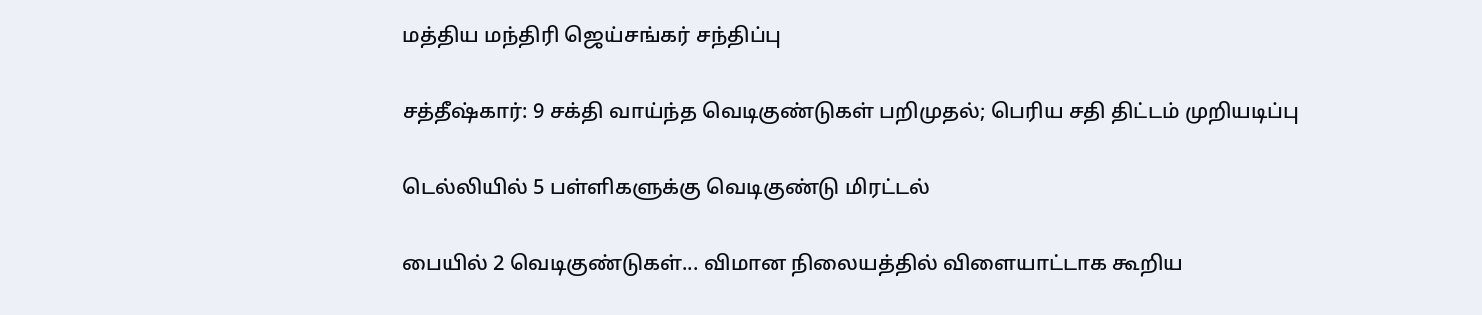மத்திய மந்திரி ஜெய்சங்கர் சந்திப்பு

சத்தீஷ்கார்: 9 சக்தி வாய்ந்த வெடிகுண்டுகள் பறிமுதல்; பெரிய சதி திட்டம் முறியடிப்பு

டெல்லியில் 5 பள்ளிகளுக்கு வெடிகுண்டு மிரட்டல்

பையில் 2 வெடிகுண்டுகள்... விமான நிலையத்தில் விளையாட்டாக கூறிய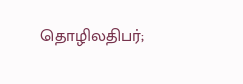தொழிலதிபர்;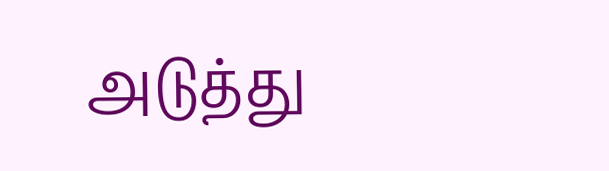அடுத்து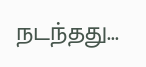நடந்தது...